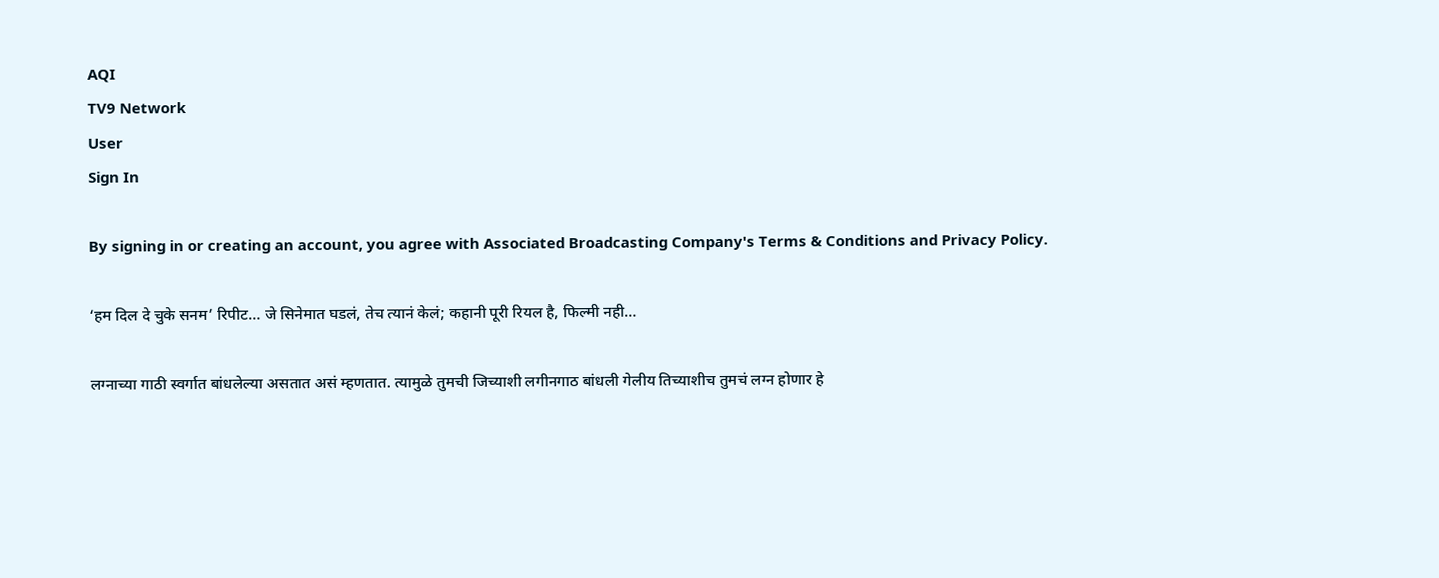AQI
TV9 Network
User
Sign In

By signing in or creating an account, you agree with Associated Broadcasting Company's Terms & Conditions and Privacy Policy.

‘हम दिल दे चुके सनम’ रिपीट… जे सिनेमात घडलं, तेच त्यानं केलं; कहानी पूरी रियल है, फिल्मी नही…

लग्नाच्या गाठी स्वर्गात बांधलेल्या असतात असं म्हणतात. त्यामुळे तुमची जिच्याशी लगीनगाठ बांधली गेलीय तिच्याशीच तुमचं लग्न होणार हे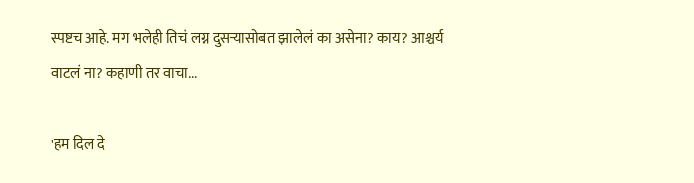स्पष्टच आहे. मग भलेही तिचं लग्न दुसऱ्यासोबत झालेलं का असेना? काय? आश्चर्य वाटलं ना? कहाणी तर वाचा...

'हम दिल दे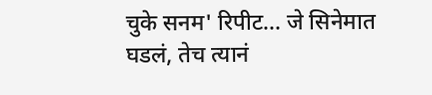चुके सनम' रिपीट... जे सिनेमात घडलं, तेच त्यानं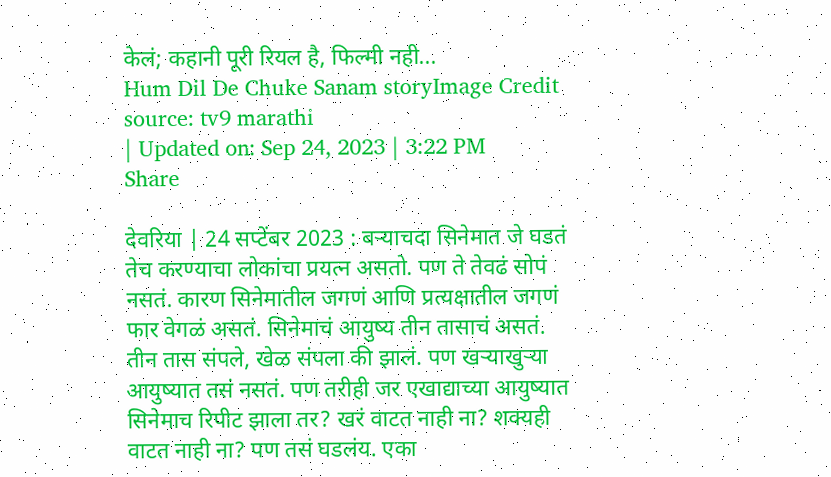केलं; कहानी पूरी रियल है, फिल्मी नही...
Hum Dil De Chuke Sanam storyImage Credit source: tv9 marathi
| Updated on: Sep 24, 2023 | 3:22 PM
Share

देवरिया | 24 सप्टेंबर 2023 : बऱ्याचदा सिनेमात जे घडतं तेच करण्याचा लोकांचा प्रयत्न असतो. पण ते तेवढं सोपं नसतं. कारण सिनेमातील जगणं आणि प्रत्यक्षातील जगणं फार वेगळं असतं. सिनेमाचं आयुष्य तीन तासाचं असतं. तीन तास संपले, खेळ संपला की झालं. पण खऱ्याखुऱ्या आयुष्यात तसं नसतं. पण तरीही जर एखाद्याच्या आयुष्यात सिनेमाच रिपीट झाला तर? खरं वाटत नाही ना? शक्यही वाटत नाही ना? पण तसं घडलंय. एका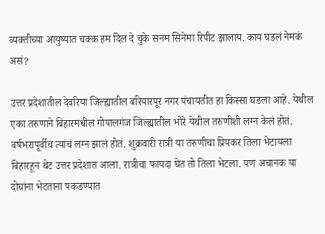व्यक्तीच्या आयुष्यात चक्क हम दिल दे चुके सनम सिनेमा रिपीट झालाय. काय घडलं नेमकं असं?

उत्तर प्रदेशातील देवरिया जिल्ह्यातील बरियारपूर नगर पंचायतीत हा किस्सा घडला आहे. येथील एका तरुणाने बिहारमधील गोपालगंज जिल्ह्यातील भोरे येथील तरुणीशी लग्न केलं होतं. वर्षभरापूर्वीच त्यांचं लग्न झालं होतं. शुक्रवारी रात्री या तरुणीचा प्रियकर तिला भेटायला बिहारहून थेट उत्तर प्रदेशात आला. रात्रीचा फायदा घेत तो तिला भेटला. पण अचानक या दोघांना भेटताना पकडण्यात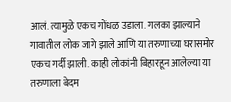आलं. त्यामुळे एकच गोंधळ उडाला. गलका झाल्याने गावातील लोक जागे झाले आणि या तरुणाच्या घरासमोर एकच गर्दी झाली. काही लोकांनी बिहारहून आलेल्या या तरुणाला बेदम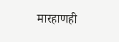मारहाणही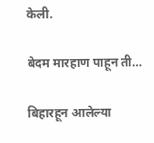केली.

बेदम मारहाण पाहून ती…

बिहारहून आलेल्या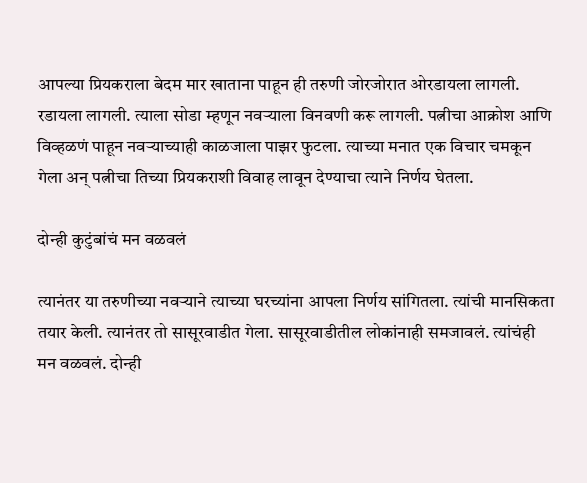आपल्या प्रियकराला बेदम मार खाताना पाहून ही तरुणी जोरजोरात ओरडायला लागली. रडायला लागली. त्याला सोडा म्हणून नवऱ्याला विनवणी करू लागली. पत्नीचा आक्रोश आणि विव्हळणं पाहून नवऱ्याच्याही काळजाला पाझर फुटला. त्याच्या मनात एक विचार चमकून गेला अन् पत्नीचा तिच्या प्रियकराशी विवाह लावून देण्याचा त्याने निर्णय घेतला.

दोन्ही कुटुंबांचं मन वळवलं

त्यानंतर या तरुणीच्या नवऱ्याने त्याच्या घरच्यांना आपला निर्णय सांगितला. त्यांची मानसिकता तयार केली. त्यानंतर तो सासूरवाडीत गेला. सासूरवाडीतील लोकांनाही समजावलं. त्यांचंही मन वळवलं. दोन्ही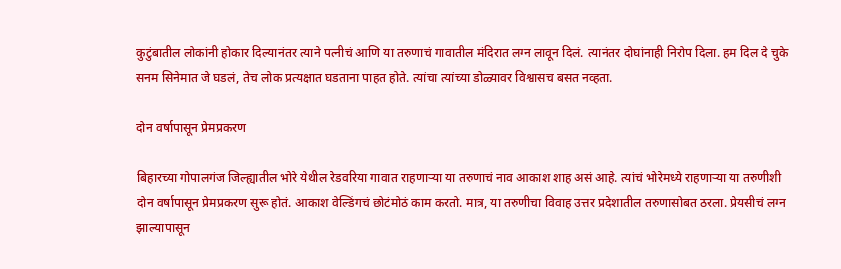कुटुंबातील लोकांनी होकार दिल्यानंतर त्याने पत्नीचं आणि या तरुणाचं गावातील मंदिरात लग्न लावून दिलं. त्यानंतर दोघांनाही निरोप दिला. हम दिल दे चुके सनम सिनेमात जे घडलं, तेच लोक प्रत्यक्षात घडताना पाहत होते. त्यांचा त्यांच्या डोळ्यावर विश्वासच बसत नव्हता.

दोन वर्षापासून प्रेमप्रकरण

बिहारच्या गोपालगंज जिल्ह्यातील भोरे येथील रेडवरिया गावात राहणाऱ्या या तरुणाचं नाव आकाश शाह असं आहे. त्यांचं भोरेमध्ये राहणाऱ्या या तरुणीशी दोन वर्षापासून प्रेमप्रकरण सुरू होतं. आकाश वेल्डिंगचं छोटंमोठं काम करतो. मात्र, या तरुणीचा विवाह उत्तर प्रदेशातील तरुणासोबत ठरला. प्रेयसीचं लग्न झाल्यापासून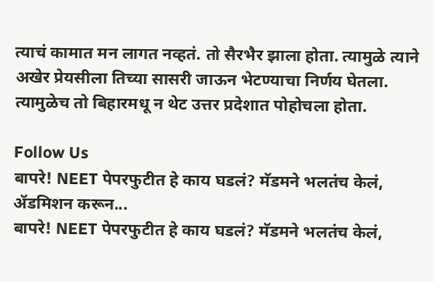त्याचं कामात मन लागत नव्हतं. तो सैरभैर झाला होता. त्यामुळे त्याने अखेर प्रेयसीला तिच्या सासरी जाऊन भेटण्याचा निर्णय घेतला. त्यामुळेच तो बिहारमधू न थेट उत्तर प्रदेशात पोहोचला होता.

Follow Us
बापरे! NEET पेपरफुटीत हे काय घडलं? मॅडमने भलतंच केलं, ॲडमिशन करून...
बापरे! NEET पेपरफुटीत हे काय घडलं? मॅडमने भलतंच केलं,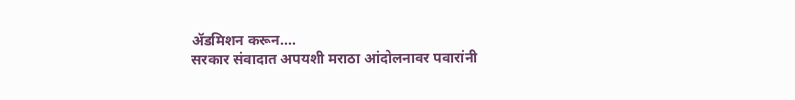ॲडमिशन करून....
सरकार संवादात अपयशी मराठा आंदोलनावर पवारांनी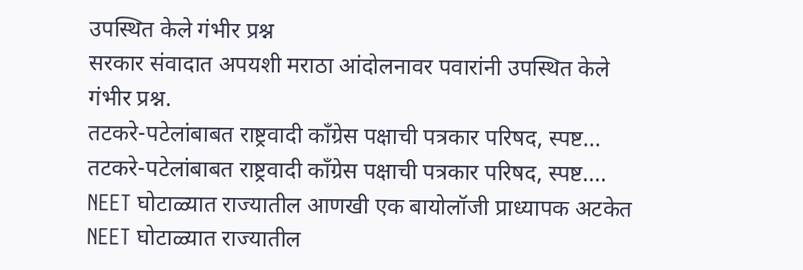उपस्थित केले गंभीर प्रश्न
सरकार संवादात अपयशी मराठा आंदोलनावर पवारांनी उपस्थित केले गंभीर प्रश्न.
तटकरे-पटेलांबाबत राष्ट्रवादी कॉंग्रेस पक्षाची पत्रकार परिषद, स्पष्ट...
तटकरे-पटेलांबाबत राष्ट्रवादी कॉंग्रेस पक्षाची पत्रकार परिषद, स्पष्ट....
NEET घोटाळ्यात राज्यातील आणखी एक बायोलॉजी प्राध्यापक अटकेत
NEET घोटाळ्यात राज्यातील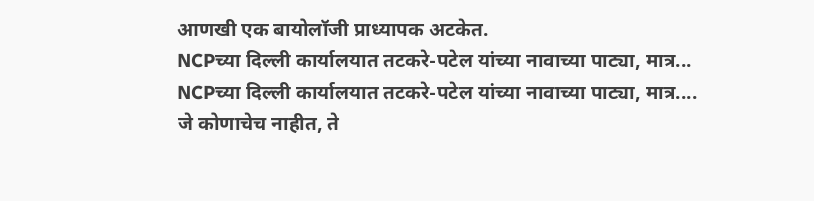आणखी एक बायोलॉजी प्राध्यापक अटकेत.
NCPच्या दिल्ली कार्यालयात तटकरे-पटेल यांच्या नावाच्या पाट्या, मात्र...
NCPच्या दिल्ली कार्यालयात तटकरे-पटेल यांच्या नावाच्या पाट्या, मात्र....
जे कोणाचेच नाहीत, ते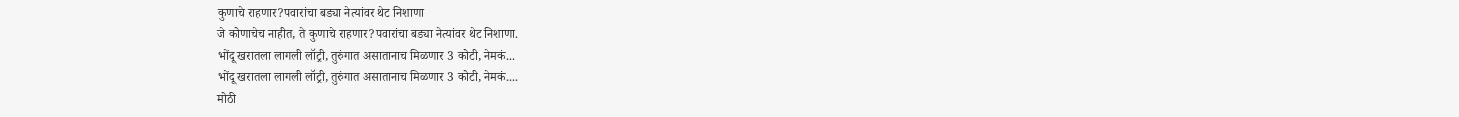कुणाचे राहणार?पवारांचा बड्या नेत्यांवर थेट निशाणा
जे कोणाचेच नाहीत, ते कुणाचे राहणार?पवारांचा बड्या नेत्यांवर थेट निशाणा.
भोंदू खरातला लागली लॉट्री, तुरुंगात असातानाच मिळणार 3 कोटी, नेमकं...
भोंदू खरातला लागली लॉट्री, तुरुंगात असातानाच मिळणार 3 कोटी, नेमकं....
मोठी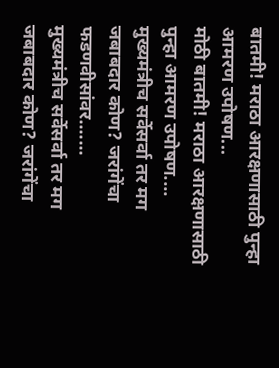बातमी! मराठा आरक्षणासाठी पुन्हा आमरण उपोषण...
मोठी बातमी! मराठा आरक्षणासाठी पुन्हा आमरण उपोषण....
मुख्यमंत्रीच सर्वेसर्वा तर मग जबाबदार कोण? जरांगेंचा फडणवीसांवर.......
मुख्यमंत्रीच सर्वेसर्वा तर मग जबाबदार कोण? जरांगेंचा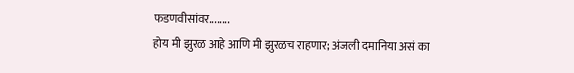फडणवीसांवर........
होय मी झुरळ आहे आणि मी झुरळच राहणार; अंजली दमानिया असं का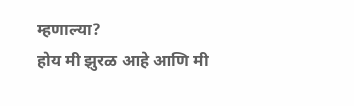म्हणाल्या?
होय मी झुरळ आहे आणि मी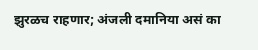झुरळच राहणार; अंजली दमानिया असं का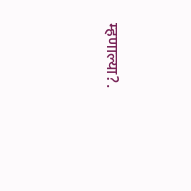म्हणाल्या?.